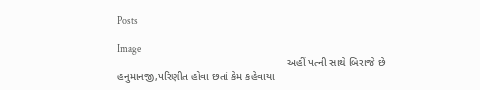Posts

Image
                                                         અહીં પત્ની સાથે બિરાજે છે હનુમાનજી,પરિણીત હોવા છતાં કેમ કહેવાયા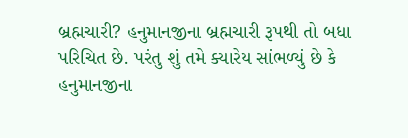બ્રહ્મચારી? હનુમાનજીના બ્રહ્મચારી રૂપથી તો બધા પરિચિત છે. પરંતુ શું તમે ક્યારેય સાંભળ્યું છે કે હનુમાનજીના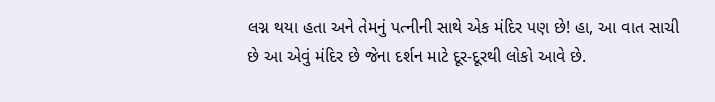લગ્ન થયા હતા અને તેમનું પત્નીની સાથે એક મંદિર પણ છે! હા, આ વાત સાચી છે આ એવું મંદિર છે જેના દર્શન માટે દૂર-દૂરથી લોકો આવે છે.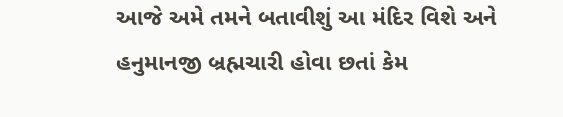આજે અમે તમને બતાવીશું આ મંદિર વિશે અને હનુમાનજી બ્રહ્મચારી હોવા છતાં કેમ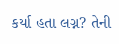કર્યા હતા લગ્ન? તેની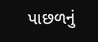પાછળનું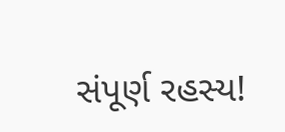સંપૂર્ણ રહસ્ય!